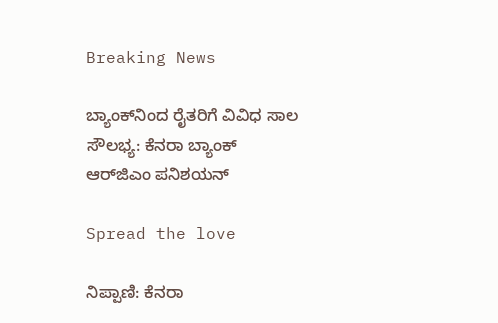Breaking News

ಬ್ಯಾಂಕ್‌ನಿಂದ ರೈತರಿಗೆ ವಿವಿಧ ಸಾಲ ಸೌಲಭ್ಯ: ಕೆನರಾ ಬ್ಯಾಂಕ್‌ ಆರ್‌ಜಿಎಂ ಪನಿಶಯನ್

Spread the love

ನಿಪ್ಪಾಣಿ: ಕೆನರಾ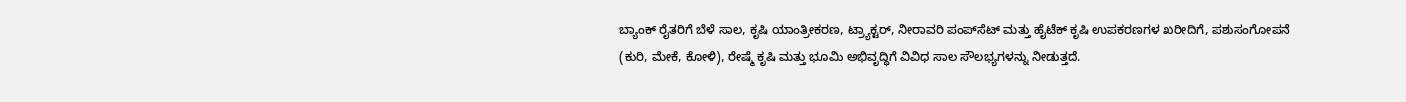ಬ್ಯಾಂಕ್ ರೈತರಿಗೆ ಬೆಳೆ ಸಾಲ, ಕೃಷಿ ಯಾಂತ್ರೀಕರಣ, ಟ್ರ‍್ಯಾಕ್ಟರ್, ನೀರಾವರಿ ಪಂಪ್‌ಸೆಟ್ ಮತ್ತು ಹೈಟೆಕ್ ಕೃಷಿ ಉಪಕರಣಗಳ ಖರೀದಿಗೆ, ಪಶುಸಂಗೋಪನೆ (ಕುರಿ, ಮೇಕೆ, ಕೋಳಿ), ರೇಷ್ಮೆ ಕೃಷಿ ಮತ್ತು ಭೂಮಿ ಅಭಿವೃದ್ಧಿಗೆ ವಿವಿಧ ಸಾಲ ಸೌಲಭ್ಯಗಳನ್ನು ನೀಡುತ್ತದೆ.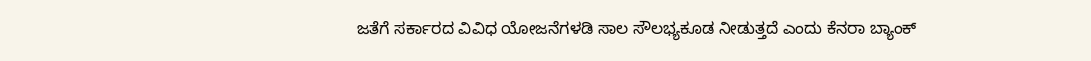ಜತೆಗೆ ಸರ್ಕಾರದ ವಿವಿಧ ಯೋಜನೆಗಳಡಿ ಸಾಲ ಸೌಲಭ್ಯಕೂಡ ನೀಡುತ್ತದೆ ಎಂದು ಕೆನರಾ ಬ್ಯಾಂಕ್‌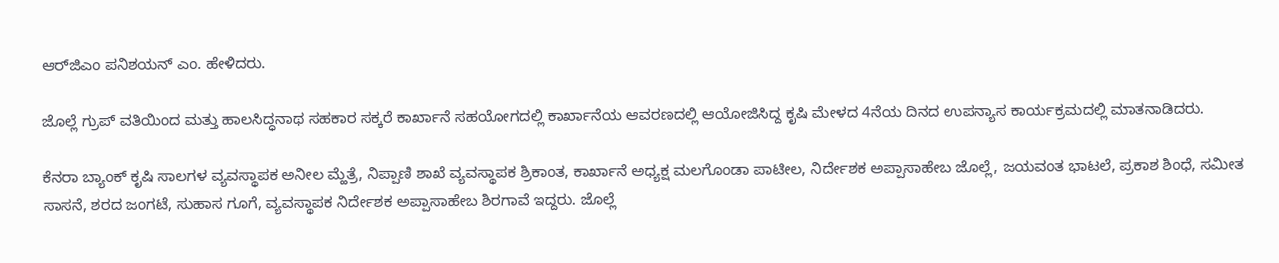ಆರ್‌ಜಿಎಂ ಪನಿಶಯನ್ ಎಂ. ಹೇಳಿದರು.

ಜೊಲ್ಲೆ ಗ್ರುಪ್ ವತಿಯಿಂದ ಮತ್ತು ಹಾಲಸಿದ್ಧನಾಥ ಸಹಕಾರ ಸಕ್ಕರೆ ಕಾರ್ಖಾನೆ ಸಹಯೋಗದಲ್ಲಿ ಕಾರ್ಖಾನೆಯ ಆವರಣದಲ್ಲಿ ಆಯೋಜಿಸಿದ್ದ ಕೃಷಿ ಮೇಳದ 4ನೆಯ ದಿನದ ಉಪನ್ಯಾಸ ಕಾರ್ಯಕ್ರಮದಲ್ಲಿ ಮಾತನಾಡಿದರು.

ಕೆನರಾ ಬ್ಯಾಂಕ್‌ ಕೃಷಿ ಸಾಲಗಳ ವ್ಯವಸ್ಥಾಪಕ ಅನೀಲ ಮ್ಹೆತ್ರೆ, ನಿಪ್ಪಾಣಿ ಶಾಖೆ ವ್ಯವಸ್ಥಾಪಕ ಶ್ರಿಕಾಂತ, ಕಾರ್ಖಾನೆ ಅಧ್ಯಕ್ಷ ಮಲಗೊಂಡಾ ಪಾಟೀಲ, ನಿರ್ದೇಶಕ ಅಪ್ಪಾಸಾಹೇಬ ಜೊಲ್ಲೆ, ಜಯವಂತ ಭಾಟಲೆ, ಪ್ರಕಾಶ ಶಿಂಧೆ, ಸಮೀತ ಸಾಸನೆ, ಶರದ ಜಂಗಟೆ, ಸುಹಾಸ ಗೂಗೆ, ವ್ಯವಸ್ಥಾಪಕ ನಿರ್ದೇಶಕ ಅಪ್ಪಾಸಾಹೇಬ ಶಿರಗಾವೆ ಇದ್ದರು. ಜೊಲ್ಲೆ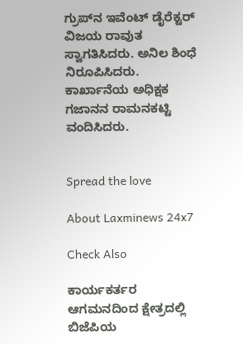ಗ್ರುಪ್‌ನ ಇವೆಂಟ್ ಡೈರೆಕ್ಟರ್ ವಿಜಯ ರಾವುತ ಸ್ವಾಗತಿಸಿದರು. ಅನಿಲ ಶಿಂಧೆ ನಿರೂಪಿಸಿದರು. ಕಾರ್ಖಾನೆಯ ಅಧಿಕ್ಷಕ ಗಜಾನನ ರಾಮನಕಟ್ಟಿ ವಂದಿಸಿದರು.


Spread the love

About Laxminews 24x7

Check Also

ಕಾರ್ಯಕರ್ತರ ಆಗಮನದಿಂದ ಕ್ಷೇತ್ರದಲ್ಲಿ ಬಿಜೆಪಿಯ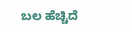ಬಲ ಹೆಚ್ಚಿದೆ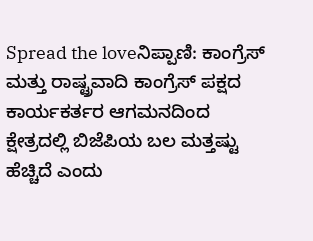Spread the loveನಿಪ್ಪಾಣಿ: ಕಾಂಗ್ರೆಸ್ ಮತ್ತು ರಾಷ್ಟ್ರವಾದಿ ಕಾಂಗ್ರೆಸ್ ಪಕ್ಷದ ಕಾರ್ಯಕರ್ತರ ಆಗಮನದಿಂದ ಕ್ಷೇತ್ರದಲ್ಲಿ ಬಿಜೆಪಿಯ ಬಲ ಮತ್ತಷ್ಟು ಹೆಚ್ಚಿದೆ ಎಂದು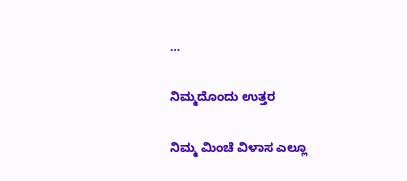…

ನಿಮ್ಮದೊಂದು ಉತ್ತರ

ನಿಮ್ಮ ಮಿಂಚೆ ವಿಳಾಸ ಎಲ್ಲೂ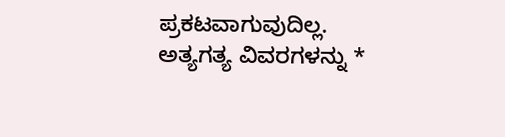ಪ್ರಕಟವಾಗುವುದಿಲ್ಲ. ಅತ್ಯಗತ್ಯ ವಿವರಗಳನ್ನು *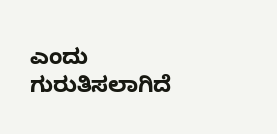ಎಂದು ಗುರುತಿಸಲಾಗಿದೆ